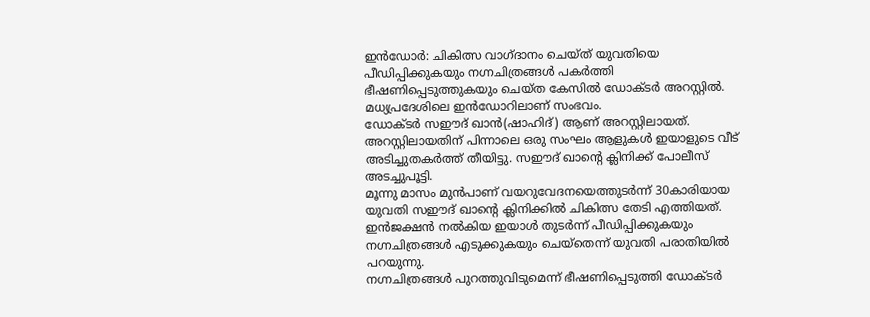ഇൻഡോർ: ചികിത്സ വാഗ്ദാനം ചെയ്ത് യുവതിയെ പീഡിപ്പിക്കുകയും നഗ്നചിത്രങ്ങൾ പകർത്തി ഭീഷണിപ്പെടുത്തുകയും ചെയ്ത കേസിൽ ഡോക്ടർ അറസ്റ്റിൽ. മധ്യപ്രദേശിലെ ഇൻഡോറിലാണ് സംഭവം.
ഡോക്ടർ സഈദ് ഖാൻ(ഷാഹിദ്) ആണ് അറസ്റ്റിലായത്. അറസ്റ്റിലായതിന് പിന്നാലെ ഒരു സംഘം ആളുകൾ ഇയാളുടെ വീട് അടിച്ചുതകർത്ത് തീയിട്ടു. സഈദ് ഖാന്റെ ക്ലിനിക്ക് പോലീസ് അടച്ചുപൂട്ടി.
മൂന്നു മാസം മുൻപാണ് വയറുവേദനയെത്തുടർന്ന് 30കാരിയായ യുവതി സഈദ് ഖാന്റെ ക്ലിനിക്കിൽ ചികിത്സ തേടി എത്തിയത്. ഇൻജക്ഷൻ നൽകിയ ഇയാൾ തുടർന്ന് പീഡിപ്പിക്കുകയും നഗ്നചിത്രങ്ങൾ എടുക്കുകയും ചെയ്തെന്ന് യുവതി പരാതിയിൽ പറയുന്നു.
നഗ്നചിത്രങ്ങൾ പുറത്തുവിടുമെന്ന് ഭീഷണിപ്പെടുത്തി ഡോക്ടർ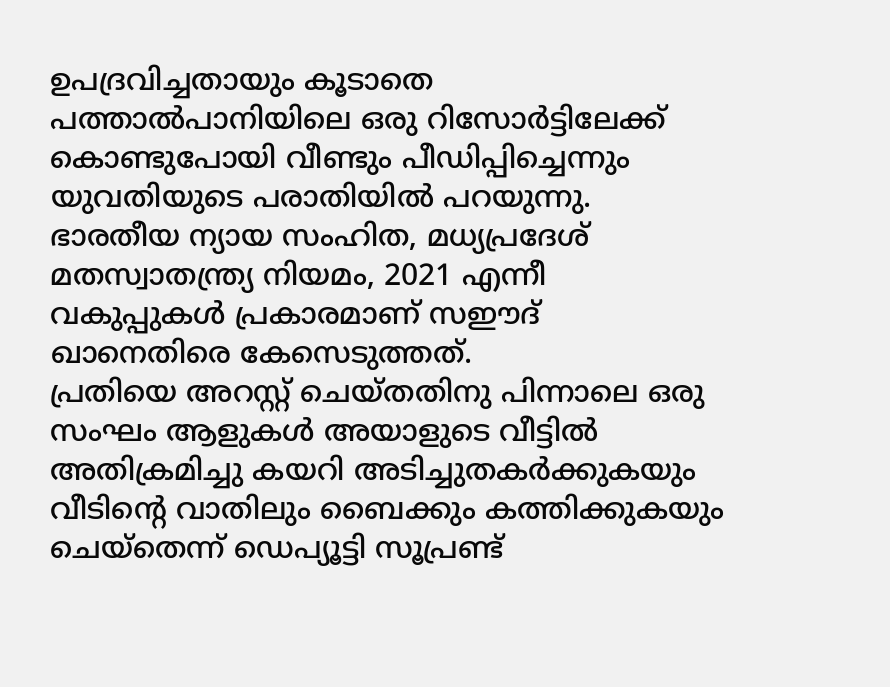ഉപദ്രവിച്ചതായും കൂടാതെ പത്താൽപാനിയിലെ ഒരു റിസോർട്ടിലേക്ക് കൊണ്ടുപോയി വീണ്ടും പീഡിപ്പിച്ചെന്നും യുവതിയുടെ പരാതിയിൽ പറയുന്നു. ഭാരതീയ ന്യായ സംഹിത, മധ്യപ്രദേശ് മതസ്വാതന്ത്ര്യ നിയമം, 2021 എന്നീ വകുപ്പുകൾ പ്രകാരമാണ് സഈദ് ഖാനെതിരെ കേസെടുത്തത്.
പ്രതിയെ അറസ്റ്റ് ചെയ്തതിനു പിന്നാലെ ഒരു സംഘം ആളുകൾ അയാളുടെ വീട്ടിൽ അതിക്രമിച്ചു കയറി അടിച്ചുതകർക്കുകയും വീടിന്റെ വാതിലും ബൈക്കും കത്തിക്കുകയും ചെയ്തെന്ന് ഡെപ്യൂട്ടി സൂപ്രണ്ട്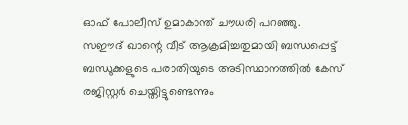ഓഫ് പോലീസ് ഉമാകാന്ത് ചൗധരി പറഞ്ഞു.
സഈദ് ഖാന്റെ വീട് ആക്രമിച്ചതുമായി ബന്ധപ്പെട്ട് ബന്ധുക്കളുടെ പരാതിയുടെ അടിസ്ഥാനത്തിൽ കേസ് രജിസ്റ്റർ ചെയ്തിട്ടുണ്ടെന്നും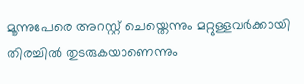മൂന്നുപേരെ അറസ്റ്റ് ചെയ്തെന്നും മറ്റുള്ളവർക്കായി തിരച്ചിൽ തുടരുകയാണെന്നും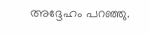അദ്ദേഹം പറഞ്ഞു.